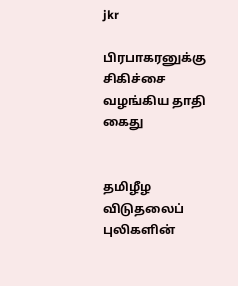jkr

பிரபாகரனுக்கு சிகிச்சை வழங்கிய தாதி கைது


தமிழீழ விடுதலைப் புலிகளின்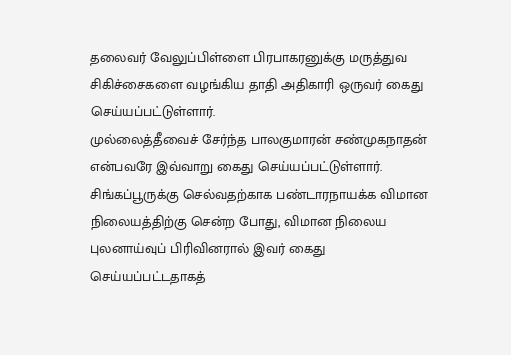தலைவர் வேலுப்பிள்ளை பிரபாகரனுக்கு மருத்துவ சிகிச்சைகளை வழங்கிய தாதி அதிகாரி ஒருவர் கைது செய்யப்பட்டுள்ளார்.
முல்லைத்தீவைச் சேர்ந்த பாலகுமாரன் சண்முகநாதன் என்பவரே இவ்வாறு கைது செய்யப்பட்டுள்ளார்.
சிங்கப்பூருக்கு செல்வதற்காக பண்டாரநாயக்க விமான நிலையத்திற்கு சென்ற போது, விமான நிலைய புலனாய்வுப் பிரிவினரால் இவர் கைது செய்யப்பட்டதாகத்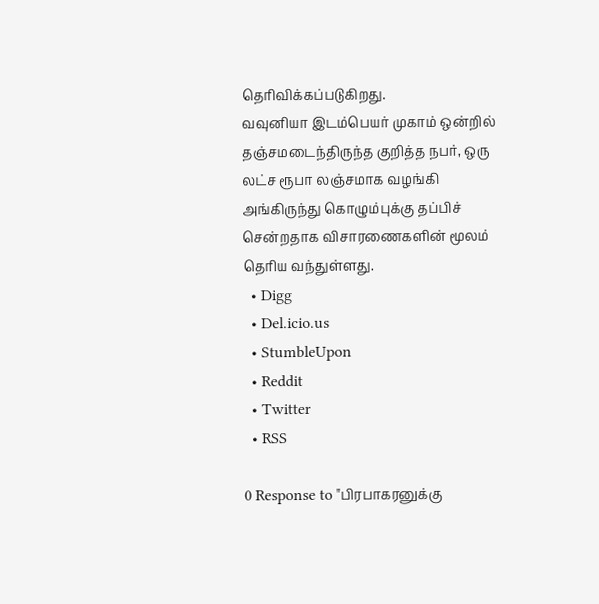தெரிவிக்கப்படுகிறது.
வவுனியா இடம்பெயர் முகாம் ஒன்றில் தஞ்சமடைந்திருந்த குறித்த நபர், ஒரு லட்ச ரூபா லஞ்சமாக வழங்கி அங்கிருந்து கொழும்புக்கு தப்பிச் சென்றதாக விசாரணைகளின் மூலம் தெரிய வந்துள்ளது.
  • Digg
  • Del.icio.us
  • StumbleUpon
  • Reddit
  • Twitter
  • RSS

0 Response to "பிரபாகரனுக்கு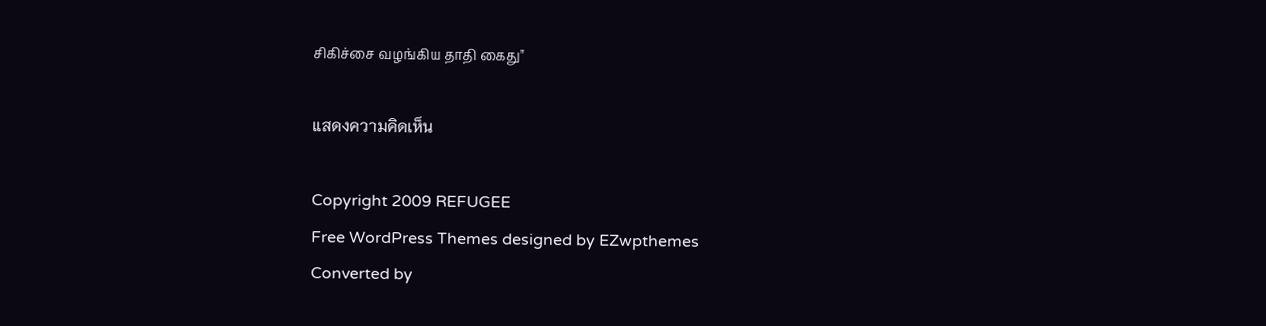சிகிச்சை வழங்கிய தாதி கைது"

แสดงความคิดเห็น

Copyright 2009 REFUGEE
Free WordPress Themes designed by EZwpthemes
Converted by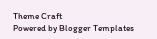Theme Craft
Powered by Blogger Templates